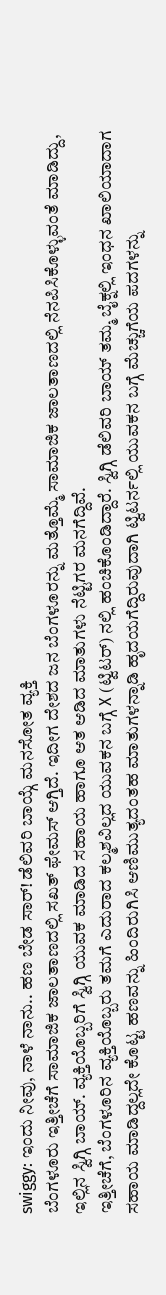swiggy: ಇಂದು ನೀವು, ನಾಳೆ ನಾನು.. ಹಣ ಬೇಡ ಸಾರ್! ಡೆಲಿವರಿ ಬಾಯ್ಗೆ ಮನಸೋತ ವ್ಯಕ್ತಿ
ಬೆಂಗಳೂರು ಇತ್ತೀಚೆಗೆ ಸಾಮಾಜಿಕ ಜಾಲತಾಣದಲ್ಲಿ ಸಖತ್ ಫೇಮಸ್ ಆಗ್ತಿದೆ. ಇದೀಗ ದೇಶದ ಜನ ಬೆಂಗಳೂರನ್ನು ಮತ್ತೊಮ್ಮೆ ಸಾಮಾಜಿಕ ಜಾಲತಾಣದಲ್ಲಿ ನೆನಪಿಸಿಕೊಳ್ಳುವಂತೆ ಮಾಡಿದ್ದು, ಇಲ್ಲಿನ ಸ್ವಿಗ್ಗಿ ಬಾಯ್. ವ್ಯಕ್ತಿಯೊಬ್ಬರಿಗೆ ಸ್ವಿಗ್ಗಿ ಯುವಕ ಮಾಡಿದ ಸಹಾಯ ಹಾಗೂ ಆತ ಆಡಿದ ಮಾತುಗಳು ನೆಟ್ಟಿಗರ ಮನಗೆದ್ದಿವೆ.
ಇತ್ತೀಚೆಗೆ, ಬೆಂಗಳೂರಿನ ವ್ಯಕ್ತಿಯೊಬ್ಬರು ತಮಗೆ ಎದುರಾದ ಕಲ್ಮಶವಿಲ್ಲದ ಯುವಕನ ಬಗ್ಗೆ X (ಟ್ವಿಟರ್) ನಲ್ಲಿ ಹಂಚಿಕೊಂಡಿದ್ದಾರೆ. ಸ್ವಿಗ್ಗಿ ಡೆಲಿವರಿ ಬಾಯ್ ತಮ್ಮ ಬೈಕ್ನಲ್ಲಿ ಇಂಧನ ಖಾಲಿಯಾದಾಗ ಸಹಾಯ ಮಾಡಿದ್ದಲ್ಲದೇ ಕೊಟ್ಟ ಹಣವನ್ನು ಹಿಂದಿರುಗಿಸಿ ಆಣಿಮುತ್ಯದಂತಹ ಮಾತುಗಳನ್ನಾಡಿ ಹೃದಯಗೆದ್ದಿರುವುದಾಗಿ ಟ್ವಿಟರ್ನಲ್ಲಿ ಯುವಕನ ಬಗ್ಗೆ ಮೆಚ್ಚುಗೆಯ ಪದಗಳನ್ನು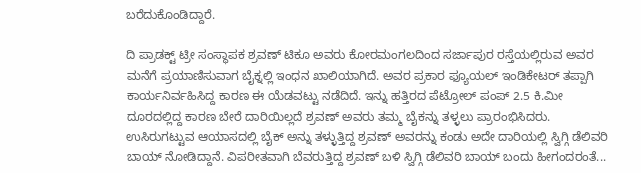ಬರೆದುಕೊಂಡಿದ್ದಾರೆ.

ದಿ ಪ್ರಾಡಕ್ಟ್ ಟ್ರೀ ಸಂಸ್ಥಾಪಕ ಶ್ರವಣ್ ಟಿಕೂ ಅವರು ಕೋರಮಂಗಲದಿಂದ ಸರ್ಜಾಪುರ ರಸ್ತೆಯಲ್ಲಿರುವ ಅವರ ಮನೆಗೆ ಪ್ರಯಾಣಿಸುವಾಗ ಬೈಕ್ನಲ್ಲಿ ಇಂಧನ ಖಾಲಿಯಾಗಿದೆ. ಅವರ ಪ್ರಕಾರ ಫ್ಯೂಯಲ್ ಇಂಡಿಕೇಟರ್ ತಪ್ಪಾಗಿ ಕಾರ್ಯನಿರ್ವಹಿಸಿದ್ದ ಕಾರಣ ಈ ಯೆಡವಟ್ಟು ನಡೆದಿದೆ. ಇನ್ನು ಹತ್ತಿರದ ಪೆಟ್ರೋಲ್ ಪಂಪ್ 2.5 ಕಿ.ಮೀ ದೂರದಲ್ಲಿದ್ದ ಕಾರಣ ಬೇರೆ ದಾರಿಯಿಲ್ಲದೆ ಶ್ರವಣ್ ಅವರು ತಮ್ಮ ಬೈಕನ್ನು ತಳ್ಳಲು ಪ್ರಾರಂಭಿಸಿದರು.
ಉಸಿರುಗಟ್ಟುವ ಆಯಾಸದಲ್ಲಿ ಬೈಕ್ ಅನ್ನು ತಳ್ಳುತ್ತಿದ್ದ ಶ್ರವಣ್ ಅವರನ್ನು ಕಂಡು ಅದೇ ದಾರಿಯಲ್ಲಿ ಸ್ವಿಗ್ಗಿ ಡೆಲಿವರಿ ಬಾಯ್ ನೋಡಿದ್ದಾನೆ. ವಿಪರೀತವಾಗಿ ಬೆವರುತ್ತಿದ್ದ ಶ್ರವಣ್ ಬಳಿ ಸ್ವಿಗ್ಗಿ ಡೆಲಿವರಿ ಬಾಯ್ ಬಂದು ಹೀಗಂದರಂತೆ...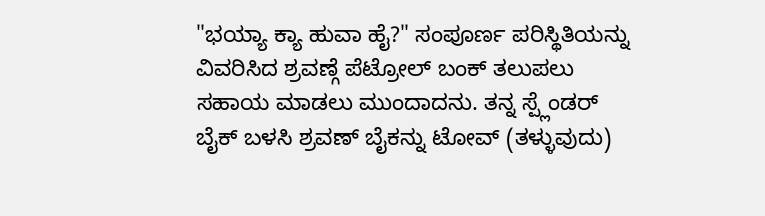"ಭಯ್ಯಾ ಕ್ಯಾ ಹುವಾ ಹೈ?" ಸಂಪೂರ್ಣ ಪರಿಸ್ಥಿತಿಯನ್ನು ವಿವರಿಸಿದ ಶ್ರವಣ್ಗೆ ಪೆಟ್ರೋಲ್ ಬಂಕ್ ತಲುಪಲು ಸಹಾಯ ಮಾಡಲು ಮುಂದಾದನು. ತನ್ನ ಸ್ಪ್ಲೆಂಡರ್ ಬೈಕ್ ಬಳಸಿ ಶ್ರವಣ್ ಬೈಕನ್ನು ಟೋವ್ (ತಳ್ಳುವುದು)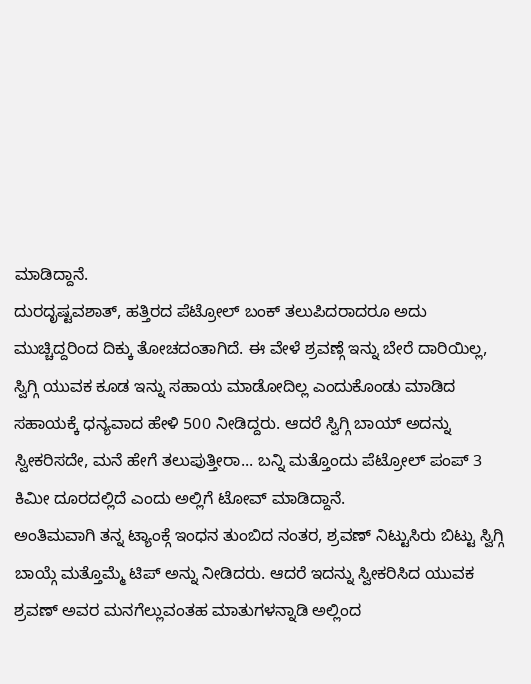ಮಾಡಿದ್ದಾನೆ.
ದುರದೃಷ್ಟವಶಾತ್, ಹತ್ತಿರದ ಪೆಟ್ರೋಲ್ ಬಂಕ್ ತಲುಪಿದರಾದರೂ ಅದು ಮುಚ್ಚಿದ್ದರಿಂದ ದಿಕ್ಕು ತೋಚದಂತಾಗಿದೆ. ಈ ವೇಳೆ ಶ್ರವಣ್ಗೆ ಇನ್ನು ಬೇರೆ ದಾರಿಯಿಲ್ಲ, ಸ್ವಿಗ್ಗಿ ಯುವಕ ಕೂಡ ಇನ್ನು ಸಹಾಯ ಮಾಡೋದಿಲ್ಲ ಎಂದುಕೊಂಡು ಮಾಡಿದ ಸಹಾಯಕ್ಕೆ ಧನ್ಯವಾದ ಹೇಳಿ 500 ನೀಡಿದ್ದರು. ಆದರೆ ಸ್ವಿಗ್ಗಿ ಬಾಯ್ ಅದನ್ನು ಸ್ವೀಕರಿಸದೇ, ಮನೆ ಹೇಗೆ ತಲುಪುತ್ತೀರಾ... ಬನ್ನಿ ಮತ್ತೊಂದು ಪೆಟ್ರೋಲ್ ಪಂಪ್ 3 ಕಿಮೀ ದೂರದಲ್ಲಿದೆ ಎಂದು ಅಲ್ಲಿಗೆ ಟೋವ್ ಮಾಡಿದ್ದಾನೆ.
ಅಂತಿಮವಾಗಿ ತನ್ನ ಟ್ಯಾಂಕ್ಗೆ ಇಂಧನ ತುಂಬಿದ ನಂತರ, ಶ್ರವಣ್ ನಿಟ್ಟುಸಿರು ಬಿಟ್ಟು ಸ್ವಿಗ್ಗಿ ಬಾಯ್ಗೆ ಮತ್ತೊಮ್ಮೆ ಟಿಪ್ ಅನ್ನು ನೀಡಿದರು. ಆದರೆ ಇದನ್ನು ಸ್ವೀಕರಿಸಿದ ಯುವಕ ಶ್ರವಣ್ ಅವರ ಮನಗೆಲ್ಲುವಂತಹ ಮಾತುಗಳನ್ನಾಡಿ ಅಲ್ಲಿಂದ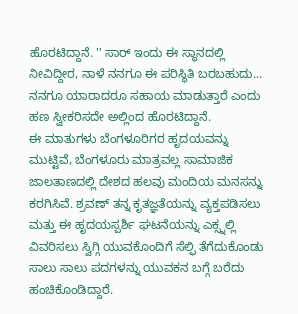ಹೊರಟಿದ್ದಾನೆ. '' ಸಾರ್ ಇಂದು ಈ ಸ್ಥಾನದಲ್ಲಿ ನೀವಿದ್ದೀರ, ನಾಳೆ ನನಗೂ ಈ ಪರಿಸ್ಥಿತಿ ಬರಬಹುದು... ನನಗೂ ಯಾರಾದರೂ ಸಹಾಯ ಮಾಡುತ್ತಾರೆ ಎಂದು ಹಣ ಸ್ವೀಕರಿಸದೇ ಅಲ್ಲಿಂದ ಹೊರಟಿದ್ದಾನೆ.
ಈ ಮಾತುಗಳು ಬೆಂಗಳೂರಿಗರ ಹೃದಯವನ್ನು ಮುಟ್ಟಿವೆ, ಬೆಂಗಳೂರು ಮಾತ್ರವಲ್ಲ ಸಾಮಾಜಿಕ ಜಾಲತಾಣದಲ್ಲಿ ದೇಶದ ಹಲವು ಮಂದಿಯ ಮನಸನ್ನು ಕರಗಿಸಿವೆ. ಶ್ರವಣ್ ತನ್ನ ಕೃತಜ್ಞತೆಯನ್ನು ವ್ಯಕ್ತಪಡಿಸಲು ಮತ್ತು ಈ ಹೃದಯಸ್ಪರ್ಶಿ ಘಟನೆಯನ್ನು ಎಕ್ಸ್ನಲ್ಲಿ ವಿವರಿಸಲು ಸ್ವಿಗ್ಗಿ ಯುವಕೊಂದಿಗೆ ಸೆಲ್ಫಿ ತೆಗೆದುಕೊಂಡು ಸಾಲು ಸಾಲು ಪದಗಳನ್ನು ಯುವಕನ ಬಗ್ಗೆ ಬರೆದು ಹಂಚಿಕೊಂಡಿದ್ದಾರೆ.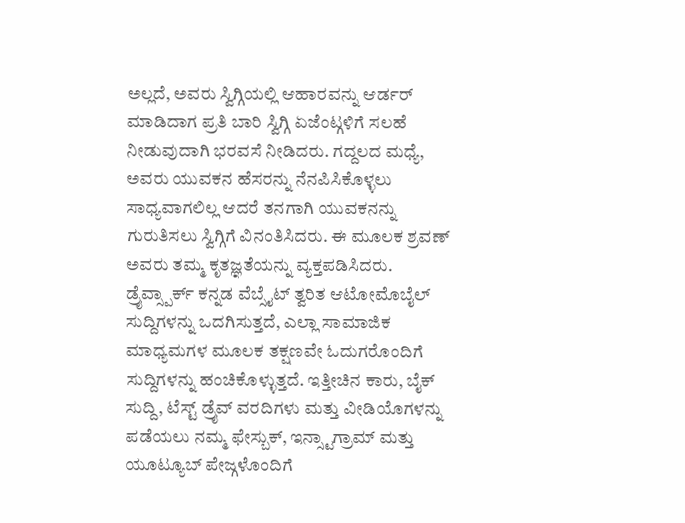ಅಲ್ಲದೆ, ಅವರು ಸ್ವಿಗ್ಗಿಯಲ್ಲಿ ಆಹಾರವನ್ನು ಆರ್ಡರ್ ಮಾಡಿದಾಗ ಪ್ರತಿ ಬಾರಿ ಸ್ವಿಗ್ಗಿ ಏಜೆಂಟ್ಗಳಿಗೆ ಸಲಹೆ ನೀಡುವುದಾಗಿ ಭರವಸೆ ನೀಡಿದರು. ಗದ್ದಲದ ಮಧ್ಯೆ, ಅವರು ಯುವಕನ ಹೆಸರನ್ನು ನೆನಪಿಸಿಕೊಳ್ಳಲು ಸಾಧ್ಯವಾಗಲಿಲ್ಲ ಆದರೆ ತನಗಾಗಿ ಯುವಕನನ್ನು ಗುರುತಿಸಲು ಸ್ವಿಗ್ಗಿಗೆ ವಿನಂತಿಸಿದರು. ಈ ಮೂಲಕ ಶ್ರವಣ್ ಅವರು ತಮ್ಮ ಕೃತಜ್ಞತೆಯನ್ನು ವ್ಯಕ್ತಪಡಿಸಿದರು.
ಡ್ರೈವ್ಸ್ಪಾರ್ಕ್ ಕನ್ನಡ ವೆಬ್ಸೈಟ್ ತ್ವರಿತ ಆಟೋಮೊಬೈಲ್ ಸುದ್ದಿಗಳನ್ನು ಒದಗಿಸುತ್ತದೆ, ಎಲ್ಲಾ ಸಾಮಾಜಿಕ ಮಾಧ್ಯಮಗಳ ಮೂಲಕ ತಕ್ಷಣವೇ ಓದುಗರೊಂದಿಗೆ ಸುದ್ದಿಗಳನ್ನು ಹಂಚಿಕೊಳ್ಳುತ್ತದೆ. ಇತ್ತೀಚಿನ ಕಾರು, ಬೈಕ್ ಸುದ್ದಿ, ಟೆಸ್ಟ್ ಡ್ರೈವ್ ವರದಿಗಳು ಮತ್ತು ವೀಡಿಯೊಗಳನ್ನು ಪಡೆಯಲು ನಮ್ಮ ಫೇಸ್ಬುಕ್, ಇನ್ಸ್ಟಾಗ್ರಾಮ್ ಮತ್ತು ಯೂಟ್ಯೂಬ್ ಪೇಜ್ಗಳೊಂದಿಗೆ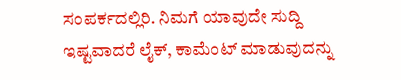ಸಂಪರ್ಕದಲ್ಲಿರಿ. ನಿಮಗೆ ಯಾವುದೇ ಸುದ್ದಿ ಇಷ್ಟವಾದರೆ ಲೈಕ್, ಕಾಮೆಂಟ್ ಮಾಡುವುದನ್ನು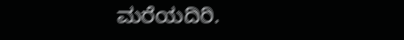ಮರೆಯದಿರಿ.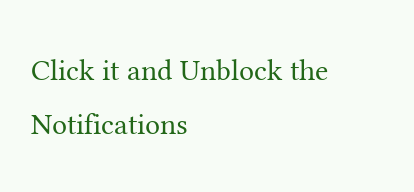Click it and Unblock the Notifications